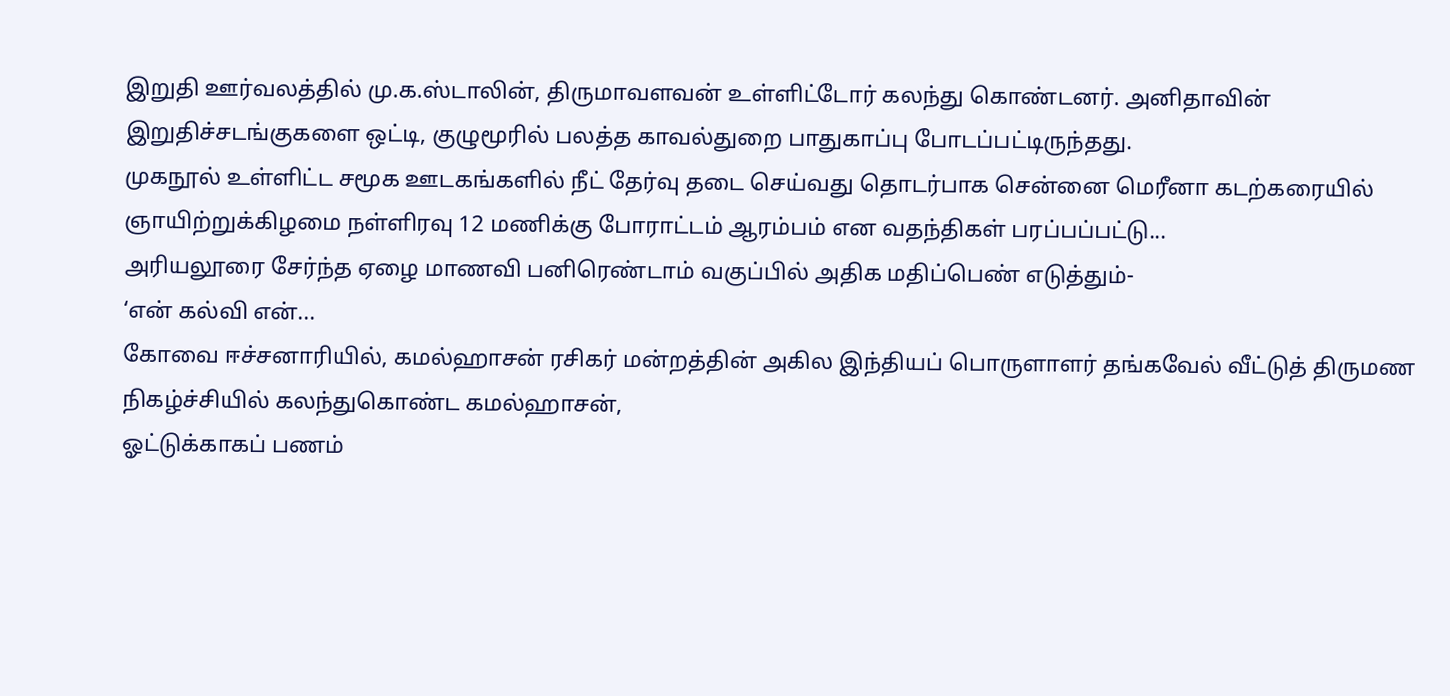இறுதி ஊர்வலத்தில் மு.க.ஸ்டாலின், திருமாவளவன் உள்ளிட்டோர் கலந்து கொண்டனர். அனிதாவின் இறுதிச்சடங்குகளை ஒட்டி, குழுமூரில் பலத்த காவல்துறை பாதுகாப்பு போடப்பட்டிருந்தது.
முகநூல் உள்ளிட்ட சமூக ஊடகங்களில் நீட் தேர்வு தடை செய்வது தொடர்பாக சென்னை மெரீனா கடற்கரையில் ஞாயிற்றுக்கிழமை நள்ளிரவு 12 மணிக்கு போராட்டம் ஆரம்பம் என வதந்திகள் பரப்பப்பட்டு...
அரியலூரை சேர்ந்த ஏழை மாணவி பனிரெண்டாம் வகுப்பில் அதிக மதிப்பெண் எடுத்தும்-
‘என் கல்வி என்...
கோவை ஈச்சனாரியில், கமல்ஹாசன் ரசிகர் மன்றத்தின் அகில இந்தியப் பொருளாளர் தங்கவேல் வீட்டுத் திருமண நிகழ்ச்சியில் கலந்துகொண்ட கமல்ஹாசன்,
ஓட்டுக்காகப் பணம்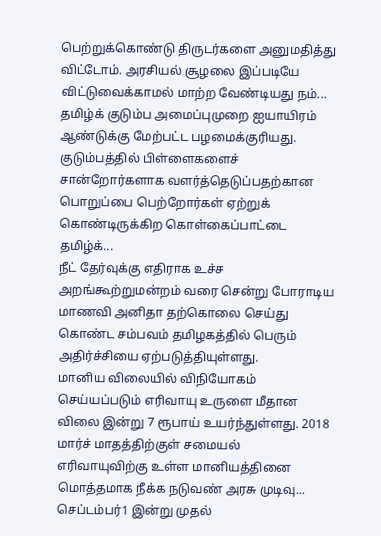பெற்றுக்கொண்டு திருடர்களை அனுமதித்து விட்டோம். அரசியல் சூழலை இப்படியே விட்டுவைக்காமல் மாற்ற வேண்டியது நம்...
தமிழ்க் குடும்ப அமைப்புமுறை ஐயாயிரம் ஆண்டுக்கு மேற்பட்ட பழமைக்குரியது. குடும்பத்தில் பிள்ளைகளைச் சான்றோர்களாக வளர்த்தெடுப்பதற்கான பொறுப்பை பெற்றோர்கள் ஏற்றுக் கொண்டிருக்கிற கொள்கைப்பாட்டை தமிழ்க்...
நீட் தேர்வுக்கு எதிராக உச்ச அறங்கூற்றுமன்றம் வரை சென்று போராடிய மாணவி அனிதா தற்கொலை செய்து கொண்ட சம்பவம் தமிழகத்தில் பெரும் அதிர்ச்சியை ஏற்படுத்தியுள்ளது.
மானிய விலையில் விநியோகம் செய்யப்படும் எரிவாயு உருளை மீதான விலை இன்று 7 ரூபாய் உயர்ந்துள்ளது. 2018 மார்ச் மாதத்திற்குள் சமையல் எரிவாயுவிற்கு உள்ள மானியத்தினை மொத்தமாக நீக்க நடுவண் அரசு முடிவு...
செப்டம்பர்1 இன்று முதல்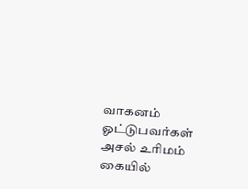வாகனம் ஓட்டுபவர்கள் அசல் உரிமம் கையில்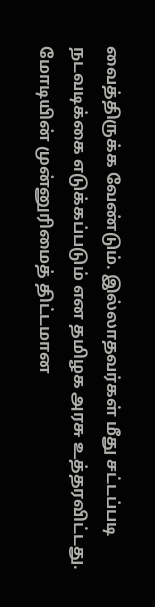வைத்திருக்க வேண்டும். இல்லாதவர்கள் மீது சட்டப்படி நடவடிக்கை எடுக்கப்படும் என தமிழக அரசு உத்தரவிட்டது.
மோடியின் முன்னுரிமைத் திட்டமான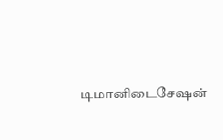டிமானிடைசேஷன்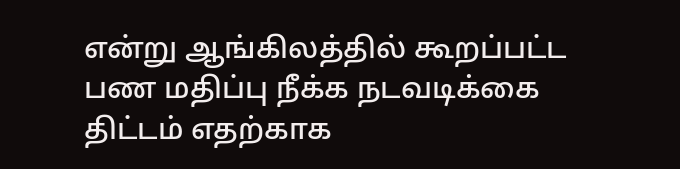என்று ஆங்கிலத்தில் கூறப்பட்ட பண மதிப்பு நீக்க நடவடிக்கை திட்டம் எதற்காக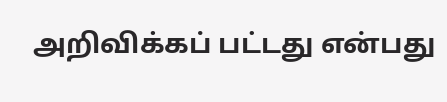அறிவிக்கப் பட்டது என்பது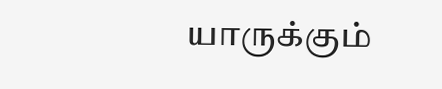யாருக்கும்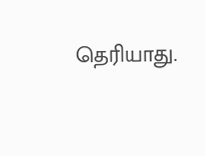தெரியாது.